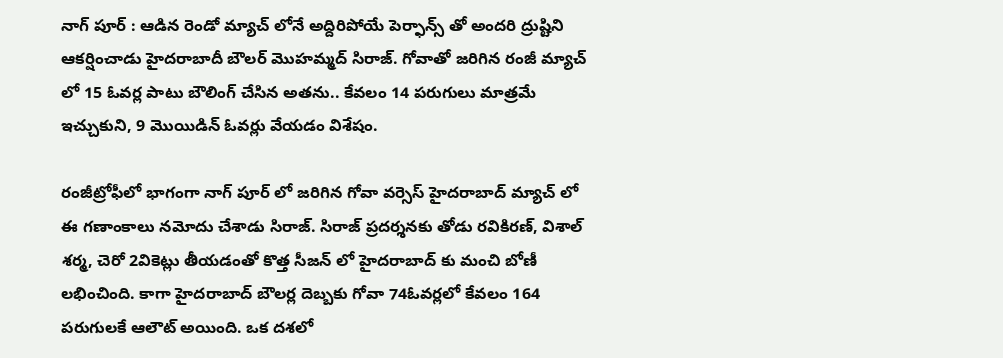నాగ్ పూర్ : ఆడిన రెండో మ్యాచ్ లోనే అద్దిరిపోయే పెర్ఫాన్స్ తో అందరి ద్రుష్టిని ఆకర్షించాడు హైదరాబాదీ బౌలర్ మొహమ్మద్ సిరాజ్. గోవాతో జరిగిన రంజీ మ్యాచ్ లో 15 ఓవర్ల పాటు బౌలింగ్ చేసిన అతను.. కేవలం 14 పరుగులు మాత్రమే ఇచ్చుకుని, 9 మొయిడిన్ ఓవర్లు వేయడం విశేషం.

రంజీట్రోఫీలో భాగంగా నాగ్ పూర్ లో జరిగిన గోవా వర్సెస్ హైదరాబాద్ మ్యాచ్ లో ఈ గణాంకాలు నమోదు చేశాడు సిరాజ్. సిరాజ్ ప్రదర్శనకు తోడు రవికిరణ్, విశాల్ శర్మ, చెరో 2వికెట్లు తీయడంతో కొత్త సీజన్ లో హైదరాబాద్ కు మంచి బోణీ లభించింది. కాగా హైదరాబాద్ బౌలర్ల దెబ్బకు గోవా 74ఓవర్లలో కేవలం 164 పరుగులకే ఆలౌట్ అయింది. ఒక దశలో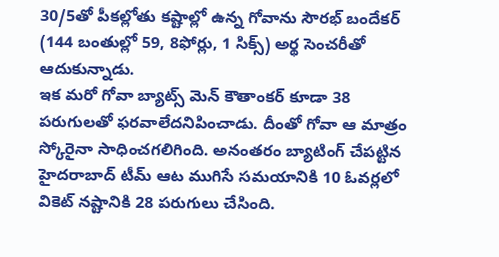30/5తో పీకల్లోతు కష్టాల్లో ఉన్న గోవాను సౌరభ్ బందేకర్ (144 బంతుల్లో 59, 8ఫోర్లు, 1 సిక్స్) అర్థ సెంచరీతో ఆదుకున్నాడు.
ఇక మరో గోవా బ్యాట్స్ మెన్ కౌతాంకర్ కూడా 38 పరుగులతో ఫరవాలేదనిపించాడు. దీంతో గోవా ఆ మాత్రం స్కోరైనా సాధించగలిగింది. అనంతరం బ్యాటింగ్ చేపట్టిన హైదరాబాద్ టీమ్ ఆట ముగిసే సమయానికి 10 ఓవర్లలో వికెట్ నష్టానికి 28 పరుగులు చేసింది.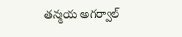తన్మయ అగర్వాల్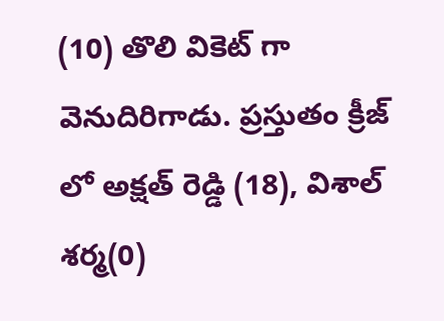(10) తొలి వికెట్ గా వెనుదిరిగాడు. ప్రస్తుతం క్రీజ్ లో అక్షత్ రెడ్డి (18), విశాల్ శర్మ(0)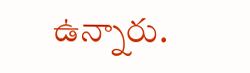ఉన్నారు.